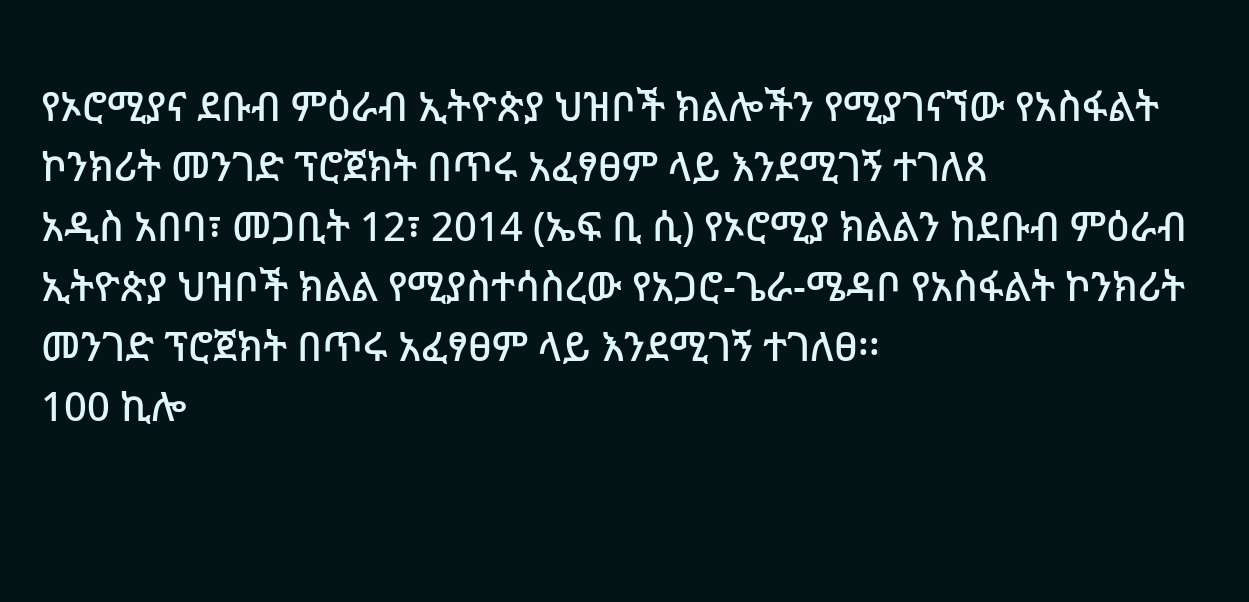የኦሮሚያና ደቡብ ምዕራብ ኢትዮጵያ ህዝቦች ክልሎችን የሚያገናኘው የአስፋልት ኮንክሪት መንገድ ፕሮጀክት በጥሩ አፈፃፀም ላይ እንደሚገኝ ተገለጸ
አዲስ አበባ፣ መጋቢት 12፣ 2014 (ኤፍ ቢ ሲ) የኦሮሚያ ክልልን ከደቡብ ምዕራብ ኢትዮጵያ ህዝቦች ክልል የሚያስተሳስረው የአጋሮ-ጌራ-ሜዳቦ የአስፋልት ኮንክሪት መንገድ ፕሮጀክት በጥሩ አፈፃፀም ላይ እንደሚገኝ ተገለፀ፡፡
100 ኪሎ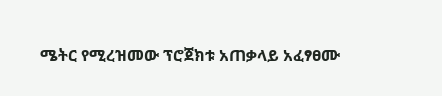ሜትር የሚረዝመው ፕሮጀክቱ አጠቃላይ አፈፃፀሙ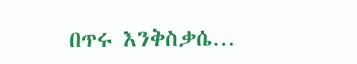በጥሩ እንቅስቃሴ…